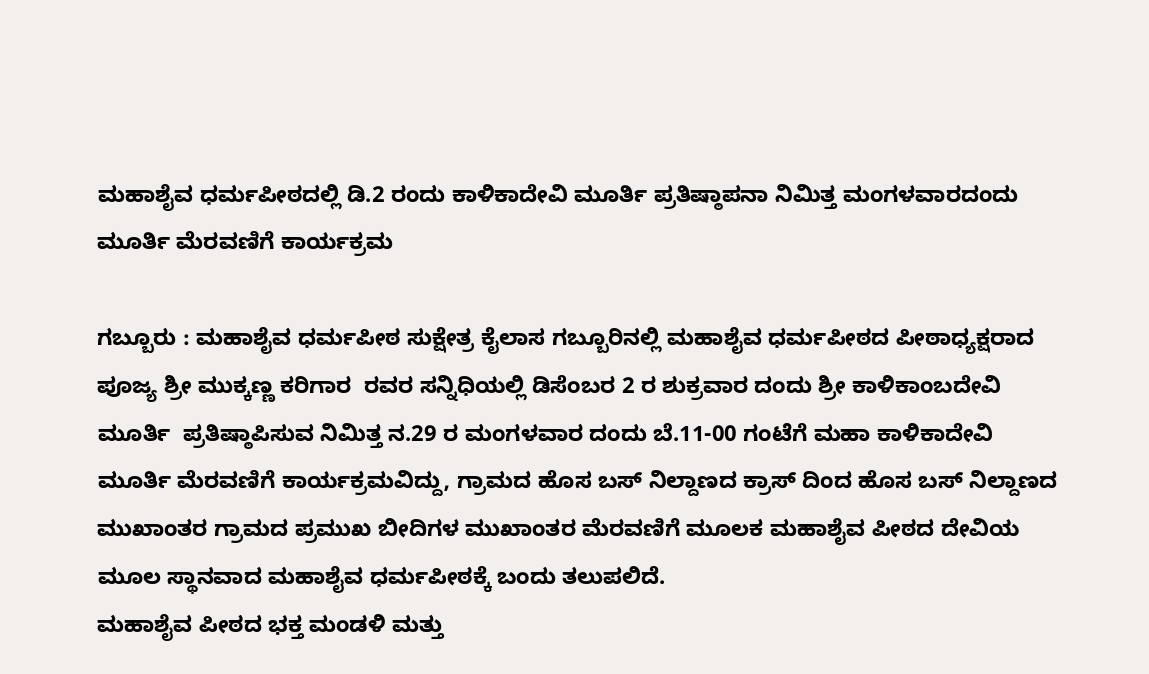ಮಹಾಶೈವ ಧರ್ಮಪೀಠದಲ್ಲಿ ಡಿ.2 ರಂದು ಕಾಳಿಕಾದೇವಿ ಮೂರ್ತಿ ಪ್ರತಿಷ್ಠಾಪನಾ ನಿಮಿತ್ತ ಮಂಗಳವಾರದಂದು ಮೂರ್ತಿ ಮೆರವಣಿಗೆ ಕಾರ್ಯಕ್ರಮ

ಗಬ್ಬೂರು : ಮಹಾಶೈವ ಧರ್ಮಪೀಠ ಸುಕ್ಷೇತ್ರ ಕೈಲಾಸ ಗಬ್ಬೂರಿನಲ್ಲಿ ಮಹಾಶೈವ ಧರ್ಮಪೀಠದ ಪೀಠಾಧ್ಯಕ್ಷರಾದ ಪೂಜ್ಯ ಶ್ರೀ ಮುಕ್ಕಣ್ಣ ಕರಿಗಾರ  ರವರ ಸನ್ನಿಧಿಯಲ್ಲಿ ಡಿಸೆಂಬರ 2 ರ ಶುಕ್ರವಾರ ದಂದು ಶ್ರೀ ಕಾಳಿಕಾಂಬದೇವಿ ಮೂರ್ತಿ  ಪ್ರತಿಷ್ಠಾಪಿಸುವ ನಿಮಿತ್ತ ನ.29 ರ ಮಂಗಳವಾರ ದಂದು ಬೆ.11-00 ಗಂಟೆಗೆ ಮಹಾ ಕಾಳಿಕಾದೇವಿ ಮೂರ್ತಿ ಮೆರವಣಿಗೆ ಕಾರ್ಯಕ್ರಮವಿದ್ದು, ಗ್ರಾಮದ ಹೊಸ ಬಸ್ ನಿಲ್ದಾಣದ ಕ್ರಾಸ್ ದಿಂದ ಹೊಸ ಬಸ್ ನಿಲ್ದಾಣದ ಮುಖಾಂತರ ಗ್ರಾಮದ ಪ್ರಮುಖ ಬೀದಿಗಳ ಮುಖಾಂತರ ಮೆರವಣಿಗೆ ಮೂಲಕ ಮಹಾಶೈವ ಪೀಠದ ದೇವಿಯ ಮೂಲ ಸ್ಥಾನವಾದ ಮಹಾಶೈವ ಧರ್ಮಪೀಠಕ್ಕೆ ಬಂದು ತಲುಪಲಿದೆ.
ಮಹಾಶೈವ ಪೀಠದ ಭಕ್ತ ಮಂಡಳಿ ಮತ್ತು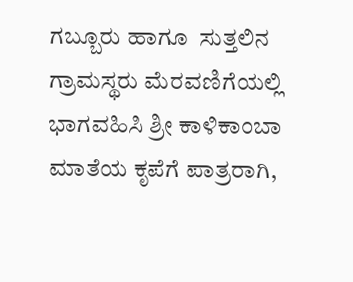ಗಬ್ಬೂರು ಹಾಗೂ  ಸುತ್ತಲಿನ ಗ್ರಾಮಸ್ಥರು ಮೆರವಣಿಗೆಯಲ್ಲಿ
ಭಾಗವಹಿಸಿ ಶ್ರೀ ಕಾಳಿಕಾಂಬಾ ಮಾತೆಯ ಕೃಪೆಗೆ ಪಾತ್ರರಾಗಿ,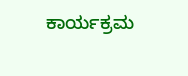ಕಾರ್ಯಕ್ರಮ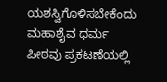ಯಶಸ್ವಿಗೊಳಿಸಬೇಕೆಂದು ಮಹಾಶೈವ ಧರ್ಮ ಪೀಠವು ಪ್ರಕಟಣೆಯಲ್ಲಿ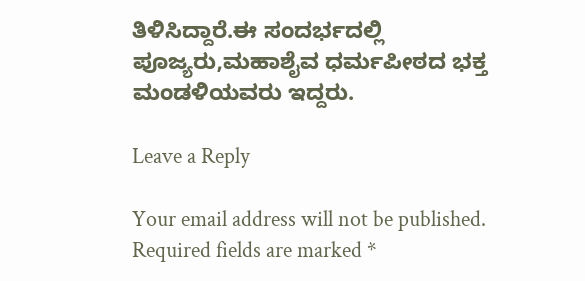ತಿಳಿಸಿದ್ದಾರೆ.ಈ ಸಂದರ್ಭದಲ್ಲಿ ಪೂಜ್ಯರು,ಮಹಾಶೈವ ಧರ್ಮಪೀಠದ ಭಕ್ತ ಮಂಡಳಿಯವರು ಇದ್ದರು.

Leave a Reply

Your email address will not be published. Required fields are marked *